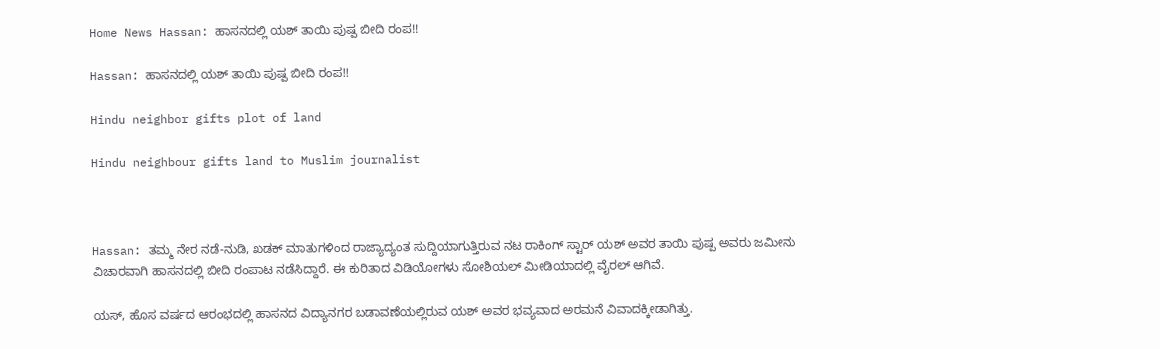Home News Hassan: ಹಾಸನದಲ್ಲಿ ಯಶ್ ತಾಯಿ ಪುಷ್ಪ ಬೀದಿ ರಂಪ!!

Hassan: ಹಾಸನದಲ್ಲಿ ಯಶ್ ತಾಯಿ ಪುಷ್ಪ ಬೀದಿ ರಂಪ!!

Hindu neighbor gifts plot of land

Hindu neighbour gifts land to Muslim journalist



Hassan: ತಮ್ಮ ನೇರ ನಡೆ-ನುಡಿ, ಖಡಕ್ ಮಾತುಗಳಿಂದ ರಾಜ್ಯಾದ್ಯಂತ ಸುದ್ದಿಯಾಗುತ್ತಿರುವ ನಟ ರಾಕಿಂಗ್ ಸ್ಟಾರ್ ಯಶ್ ಅವರ ತಾಯಿ ಪುಷ್ಪ ಅವರು ಜಮೀನು ವಿಚಾರವಾಗಿ ಹಾಸನದಲ್ಲಿ ಬೀದಿ ರಂಪಾಟ ನಡೆಸಿದ್ದಾರೆ. ಈ ಕುರಿತಾದ ವಿಡಿಯೋಗಳು ಸೋಶಿಯಲ್ ಮೀಡಿಯಾದಲ್ಲಿ ವೈರಲ್ ಆಗಿವೆ.

ಯಸ್, ಹೊಸ ವರ್ಷದ ಆರಂಭದಲ್ಲಿ ಹಾಸನದ ವಿದ್ಯಾನಗರ ಬಡಾವಣೆಯಲ್ಲಿರುವ ಯಶ್ ಅವರ ಭವ್ಯವಾದ ಅರಮನೆ ವಿವಾದಕ್ಕೀಡಾಗಿತ್ತು.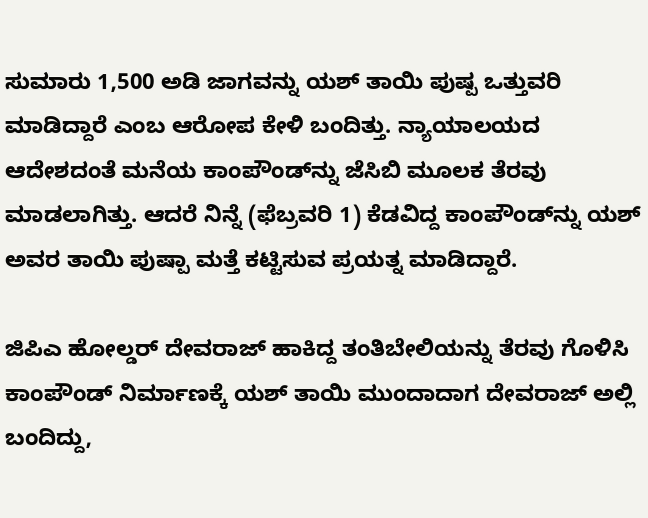ಸುಮಾರು 1,500 ಅಡಿ ಜಾಗವನ್ನು ಯಶ್ ತಾಯಿ ಪುಷ್ಪ ಒತ್ತುವರಿ ಮಾಡಿದ್ದಾರೆ ಎಂಬ ಆರೋಪ ಕೇಳಿ ಬಂದಿತ್ತು. ನ್ಯಾಯಾಲಯದ ಆದೇಶದಂತೆ ಮನೆಯ ಕಾಂಪೌಂಡ್‌ನ್ನು ಜೆಸಿಬಿ ಮೂಲಕ ತೆರವು ಮಾಡಲಾಗಿತ್ತು. ಆದರೆ ನಿನ್ನೆ (ಫೆಬ್ರವರಿ 1) ಕೆಡವಿದ್ದ ಕಾಂಪೌಂಡ್‌ನ್ನು ಯಶ್ ಅವರ ತಾಯಿ ಪುಷ್ಪಾ ಮತ್ತೆ ಕಟ್ಟಿಸುವ ಪ್ರಯತ್ನ ಮಾಡಿದ್ದಾರೆ.

ಜಿಪಿಎ ಹೋಲ್ಡರ್‌ ದೇವರಾಜ್‌ ಹಾಕಿದ್ದ ತಂತಿಬೇಲಿಯನ್ನು ತೆರವು ಗೊಳಿಸಿ ಕಾಂಪೌಂಡ್ ನಿರ್ಮಾಣಕ್ಕೆ ಯಶ್ ತಾಯಿ ಮುಂದಾದಾಗ ದೇವರಾಜ್ ಅಲ್ಲಿ ಬಂದಿದ್ದು,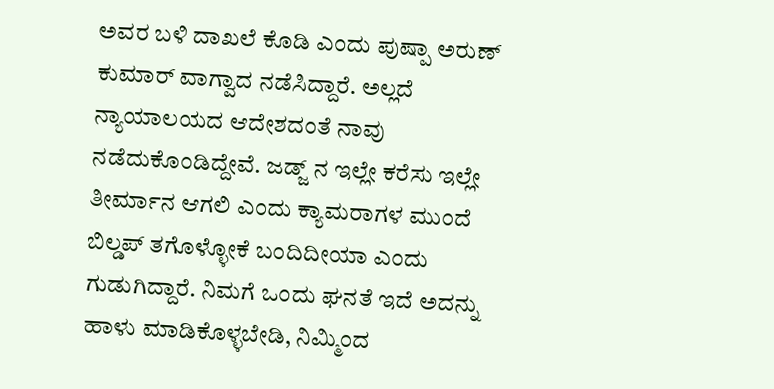ಅವರ ಬಳಿ ದಾಖಲೆ ಕೊಡಿ ಎಂದು ಪುಷ್ಪಾ ಅರುಣ್ ಕುಮಾರ್ ವಾಗ್ವಾದ ನಡೆಸಿದ್ದಾರೆ. ಅಲ್ಲದೆ ನ್ಯಾಯಾಲಯದ ಆದೇಶದಂತೆ ನಾವು ನಡೆದುಕೊಂಡಿದ್ದೇವೆ. ಜಡ್ಜ್ ನ ಇಲ್ಲೇ ಕರೆಸು ಇಲ್ಲೇ ತೀರ್ಮಾನ ಆಗಲಿ ಎಂದು ಕ್ಯಾಮರಾಗಳ ಮುಂದೆ ಬಿಲ್ಡಪ್ ತಗೊಳ್ಳೋಕೆ ಬಂದಿದೀಯಾ ಎಂದು ಗುಡುಗಿದ್ದಾರೆ. ನಿಮಗೆ ಒಂದು ಘನತೆ ಇದೆ ಅದನ್ನು ಹಾಳು ಮಾಡಿಕೊಳ್ಳಬೇಡಿ, ನಿಮ್ಮಿಂದ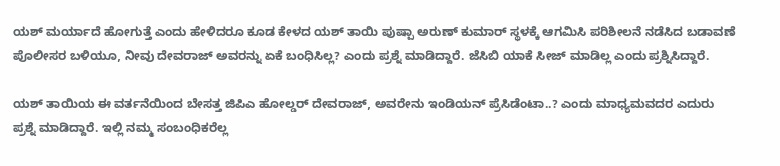ಯಶ್ ಮರ್ಯಾದೆ ಹೋಗುತ್ತೆ ಎಂದು ಹೇಳಿದರೂ ಕೂಡ ಕೇಳದ ಯಶ್ ತಾಯಿ ಪುಷ್ಪಾ ಅರುಣ್ ಕುಮಾರ್ ಸ್ಥಳಕ್ಕೆ ಆಗಮಿಸಿ ಪರಿಶೀಲನೆ ನಡೆಸಿದ ಬಡಾವಣೆ ಪೊಲೀಸರ ಬಳಿಯೂ, ನೀವು ದೇವರಾಜ್ ಅವರನ್ನು ಏಕೆ ಬಂಧಿಸಿಲ್ಲ? ಎಂದು ಪ್ರಶ್ನೆ ಮಾಡಿದ್ದಾರೆ. ಜೆಸಿಬಿ ಯಾಕೆ ಸೀಜ್ ಮಾಡಿಲ್ಲ ಎಂದು ಪ್ರಶ್ನಿಸಿದ್ದಾರೆ.

ಯಶ್ ತಾಯಿಯ ಈ ವರ್ತನೆಯಿಂದ ಬೇಸತ್ತ ಜಿಪಿಎ ಹೋಲ್ಡರ್ ದೇವರಾಜ್, ಅವರೇನು ಇಂಡಿಯನ್ ಪ್ರೆಸಿಡೆಂಟಾ..? ಎಂದು ಮಾಧ್ಯಮವದರ ಎದುರು ಪ್ರಶ್ನೆ ಮಾಡಿದ್ದಾರೆ. ಇಲ್ಲಿ ನಮ್ಮ ಸಂಬಂಧಿಕರೆಲ್ಲ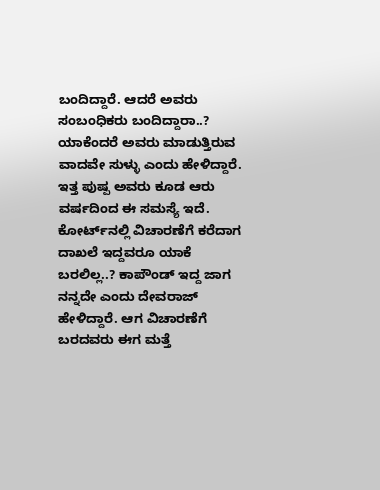ಬಂದಿದ್ದಾರೆ. ಆದರೆ ಅವರು ಸಂಬಂಧಿಕರು ಬಂದಿದ್ದಾರಾ..? ಯಾಕೆಂದರೆ ಅವರು ಮಾಡುತ್ತಿರುವ ವಾದವೇ ಸುಳ್ಳು ಎಂದು ಹೇಳಿದ್ದಾರೆ. ಇತ್ತ ಪುಷ್ಪ ಅವರು ಕೂಡ ಆರು ವರ್ಷದಿಂದ ಈ ಸಮಸ್ಯೆ ಇದೆ. ಕೋರ್ಟ್‌ನಲ್ಲಿ ವಿಚಾರಣೆಗೆ ಕರೆದಾಗ ದಾಖಲೆ ಇದ್ದವರೂ ಯಾಕೆ ಬರಲಿಲ್ಲ..? ಕಾಪೌಂಡ್ ಇದ್ದ ಜಾಗ ನನ್ನದೇ ಎಂದು ದೇವರಾಜ್ ಹೇಳಿದ್ದಾರೆ. ಆಗ ವಿಚಾರಣೆಗೆ ಬರದವರು ಈಗ ಮತ್ತೆ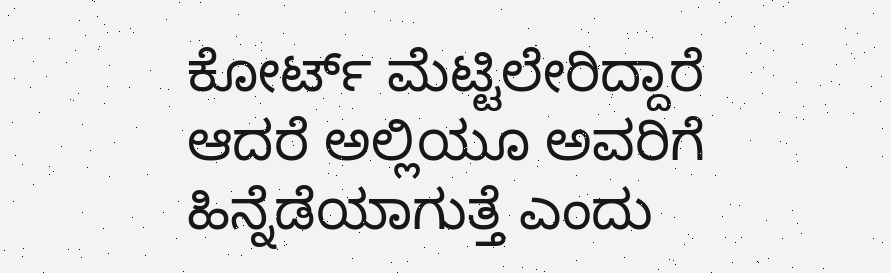ಕೋರ್ಟ್ ಮೆಟ್ಟಿಲೇರಿದ್ದಾರೆ ಆದರೆ ಅಲ್ಲಿಯೂ ಅವರಿಗೆ ಹಿನ್ನೆಡೆಯಾಗುತ್ತೆ ಎಂದು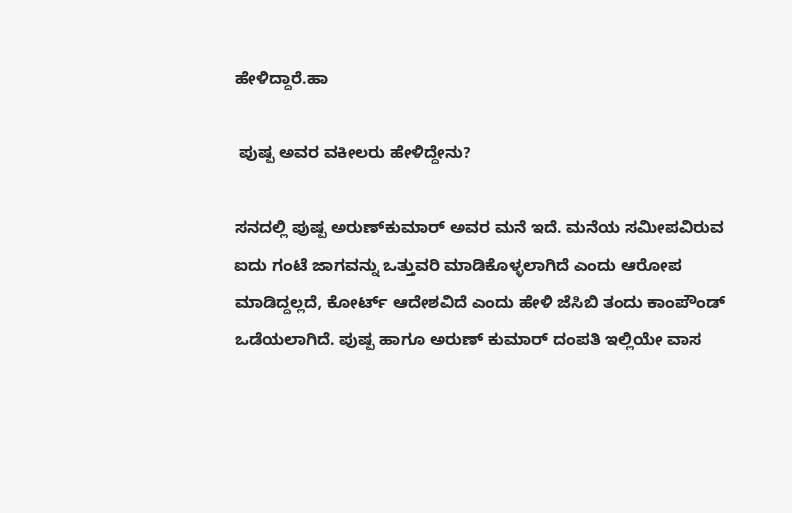ಹೇಳಿದ್ದಾರೆ.ಹಾ

 ಪುಷ್ಪ ಅವರ ವಕೀಲರು ಹೇಳಿದ್ದೇನು?

ಸನದಲ್ಲಿ ಪುಷ್ಪ ಅರುಣ್‌ಕುಮಾರ್‌ ಅವರ ಮನೆ ಇದೆ. ಮನೆಯ ಸಮೀಪವಿರುವ ಐದು ಗಂಟೆ ಜಾಗವನ್ನು ಒತ್ತುವರಿ ಮಾಡಿಕೊಳ್ಳಲಾಗಿದೆ ಎಂದು ಆರೋಪ ಮಾಡಿದ್ದಲ್ಲದೆ, ಕೋರ್ಟ್‌ ಆದೇಶವಿದೆ ಎಂದು ಹೇಳಿ ಜೆಸಿಬಿ ತಂದು ಕಾಂಪೌಂಡ್‌ ಒಡೆಯಲಾಗಿದೆ. ಪುಷ್ಪ ಹಾಗೂ ಅರುಣ್‌ ಕುಮಾರ್‌ ದಂಪತಿ ಇಲ್ಲಿಯೇ ವಾಸ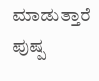ಮಾಡುತ್ತಾರೆ ಪುಷ್ಪ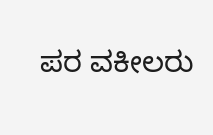ಪರ ವಕೀಲರು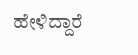ಹೇಳಿದ್ದಾರೆ